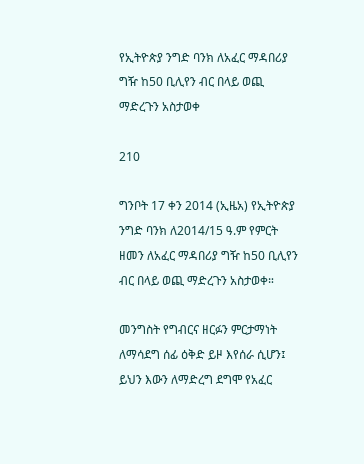የኢትዮጵያ ንግድ ባንክ ለአፈር ማዳበሪያ ግዥ ከ50 ቢሊየን ብር በላይ ወጪ ማድረጉን አስታወቀ

210

ግንቦት 17 ቀን 2014 (ኢዜአ) የኢትዮጵያ ንግድ ባንክ ለ2014/15 ዓ.ም የምርት ዘመን ለአፈር ማዳበሪያ ግዥ ከ50 ቢሊየን ብር በላይ ወጪ ማድረጉን አስታወቀ።

መንግስት የግብርና ዘርፉን ምርታማነት ለማሳደግ ሰፊ ዕቅድ ይዞ እየሰራ ሲሆን፤ ይህን እውን ለማድረግ ደግሞ የአፈር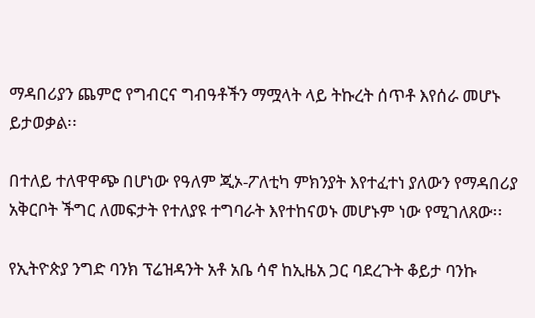ማዳበሪያን ጨምሮ የግብርና ግብዓቶችን ማሟላት ላይ ትኩረት ሰጥቶ እየሰራ መሆኑ ይታወቃል፡፡

በተለይ ተለዋዋጭ በሆነው የዓለም ጂኦ-ፖለቲካ ምክንያት እየተፈተነ ያለውን የማዳበሪያ አቅርቦት ችግር ለመፍታት የተለያዩ ተግባራት እየተከናወኑ መሆኑም ነው የሚገለጸው፡፡

የኢትዮጵያ ንግድ ባንክ ፕሬዝዳንት አቶ አቤ ሳኖ ከኢዜአ ጋር ባደረጉት ቆይታ ባንኩ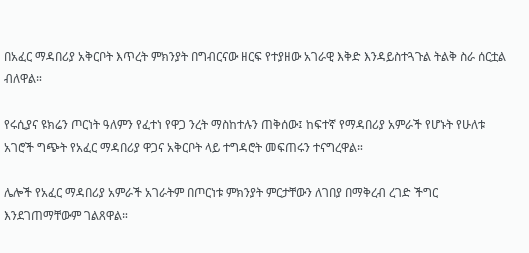በአፈር ማዳበሪያ አቅርቦት እጥረት ምክንያት በግብርናው ዘርፍ የተያዘው አገራዊ እቅድ እንዳይስተጓጉል ትልቅ ስራ ሰርቷል ብለዋል።

የሩሲያና ዩክሬን ጦርነት ዓለምን የፈተነ የዋጋ ንረት ማስከተሉን ጠቅሰው፤ ከፍተኛ የማዳበሪያ አምራች የሆኑት የሁለቱ አገሮች ግጭት የአፈር ማዳበሪያ ዋጋና አቅርቦት ላይ ተግዳሮት መፍጠሩን ተናግረዋል።

ሌሎች የአፈር ማዳበሪያ አምራች አገራትም በጦርነቱ ምክንያት ምርታቸውን ለገበያ በማቅረብ ረገድ ችግር እንደገጠማቸውም ገልጸዋል።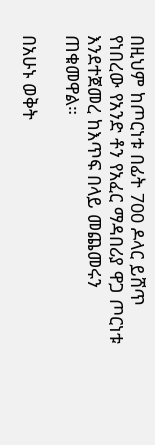በዚህም ከጦርነቱ በፊት 700 ዶላር ይሸጥ የነበረው የአንድ ቶን የአፈር ማዳበሪያ ዋጋ ጦርነቱ እንደተጀመረ ከእጥፍ በላይ መጨመሩን ጠቁመዋል።

በአሁኑ ወቅት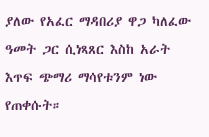ያለው የአፈር ማዳበሪያ ዋጋ ካለፈው ዓመት ጋር ሲነጻጸር እስከ አራት እጥፍ ጭማሪ ማሳየቱንም ነው የጠቀሱት።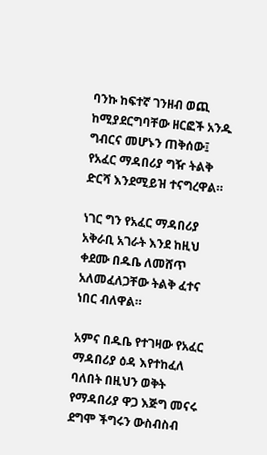ባንኩ ከፍተኛ ገንዘብ ወጪ ከሚያደርግባቸው ዘርፎች አንዱ ግብርና መሆኑን ጠቅሰው፤ የአፈር ማዳበሪያ ግዥ ትልቅ ድርሻ እንደሚይዝ ተናግረዋል።

ነገር ግን የአፈር ማዳበሪያ አቅራቢ አገራት እንደ ከዚህ ቀደሙ በዱቤ ለመሸጥ አለመፈለጋቸው ትልቅ ፈተና ነበር ብለዋል።

አምና በዱቤ የተገዛው የአፈር ማዳበሪያ ዕዳ እየተከፈለ ባለበት በዚህን ወቅት የማዳበሪያ ዋጋ እጅግ መናሩ ደግሞ ችግሩን ውስብስብ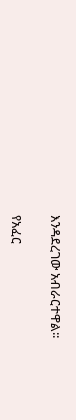እንዳደረገው አብራርተዋል፡፡

የአፈር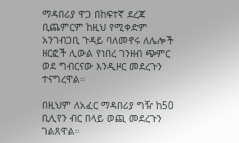ማዳበሪያ ዋጋ በከፍተኛ ደረጃ ቢጨምርም ከዚህ የሚቀድም አንገብጋቢ ጉዳይ ባለመኖሩ ለሌሎች ዘርፎች ሊውል የነበረ ገንዘብ ጭምር ወደ ግብርናው እንዲዞር መደረጉን ተናግረዋል።

በዚህም ለአፈር ማዳበሪያ ግዥ ከ50 ቢሊየን ብር በላይ ወጪ መደረጉን ገልጸዋል።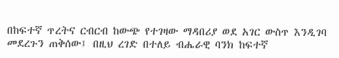በከፍተኛ ጥረትና ርብርብ ከውጭ የተገዛው ማዳበሪያ ወደ አገር ውስጥ እንዲገባ መደረጉን ጠቅሰው፤ በዚህ ረገድ በተለይ ብሔራዊ ባንክ ከፍተኛ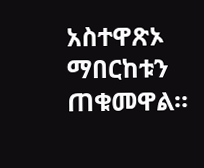አስተዋጽኦ ማበርከቱን  ጠቁመዋል።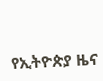የኢትዮጵያ ዜና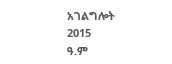አገልግሎት
2015
ዓ.ም